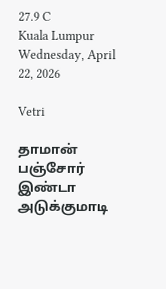27.9 C
Kuala Lumpur
Wednesday, April 22, 2026

Vetri

தாமான் பஞ்சோர் இண்டா அடுக்குமாடி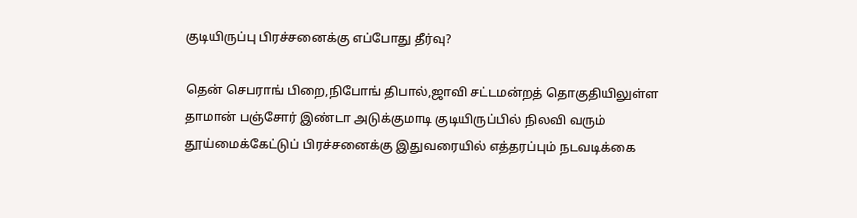குடியிருப்பு பிரச்சனைக்கு எப்போது தீர்வு?

தென் செபராங் பிறை,நிபோங் திபால்,ஜாவி சட்டமன்றத் தொகுதியிலுள்ள தாமான் பஞ்சோர் இண்டா அடுக்குமாடி குடியிருப்பில் நிலவி வரும் தூய்மைக்கேட்டுப் பிரச்சனைக்கு இதுவரையில் எத்தரப்பும் நடவடிக்கை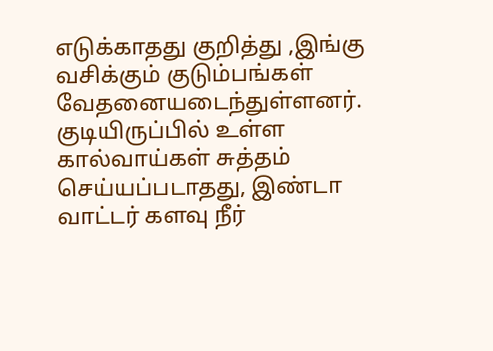எடுக்காதது குறித்து ,இங்கு வசிக்கும் குடும்பங்கள் வேதனையடைந்துள்ளனர். குடியிருப்பில் உள்ள கால்வாய்கள் சுத்தம் செய்யப்படாதது, இண்டா வாட்டர் களவு நீர்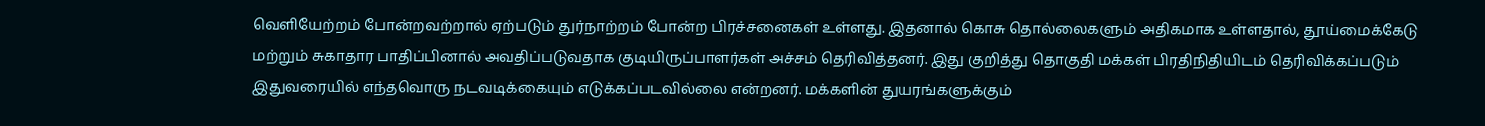வெளியேற்றம் போன்றவற்றால் ஏற்படும் துர்நாற்றம் போன்ற பிரச்சனைகள் உள்ளது. இதனால் கொசு தொல்லைகளும் அதிகமாக உள்ளதால், தூய்மைக்கேடு மற்றும் சுகாதார பாதிப்பினால் அவதிப்படுவதாக குடியிருப்பாளர்கள் அச்சம் தெரிவித்தனர். இது குறித்து தொகுதி மக்கள் பிரதிநிதியிடம் தெரிவிக்கப்படும் இதுவரையில் எந்தவொரு நடவடிக்கையும் எடுக்கப்படவில்லை என்றனர். மக்களின் துயரங்களுக்கும்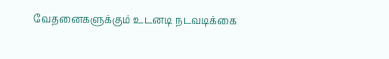வேதனைகளுக்கும் உடனடி நடவடிக்கை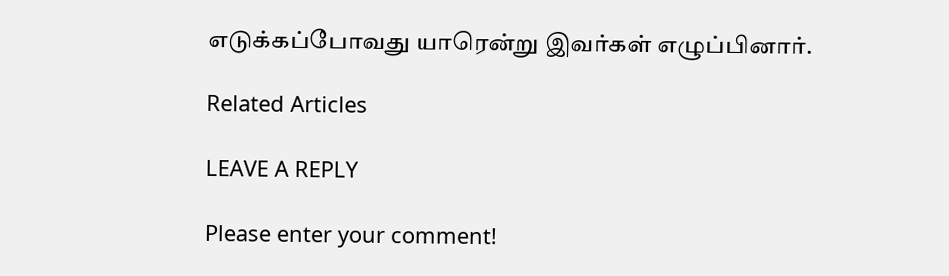எடுக்கப்போவது யாரென்று இவர்கள் எழுப்பினார்.

Related Articles

LEAVE A REPLY

Please enter your comment!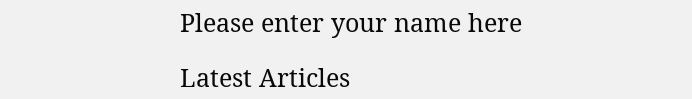Please enter your name here

Latest Articles